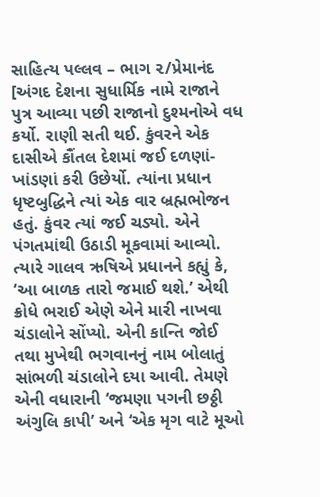સાહિત્ય પલ્લવ – ભાગ ૨/પ્રેમાનંદ
[અંગદ દેશના સુધાર્મિક નામે રાજાને પુત્ર આવ્યા પછી રાજાનો દુશ્મનોએ વધ કર્યો. રાણી સતી થઈ. કુંવરને એક દાસીએ કૌંતલ દેશમાં જઈ દળણાં-ખાંડણાં કરી ઉછેર્યો. ત્યાંના પ્રધાન ધૃષ્ટબુદ્ધિને ત્યાં એક વાર બ્રહ્મભોજન હતું. કુંવર ત્યાં જઈ ચડ્યો. એને પંગતમાંથી ઉઠાડી મૂકવામાં આવ્યો. ત્યારે ગાલવ ઋષિએ પ્રધાનને કહ્યું કે, ‘આ બાળક તારો જમાઈ થશે.’ એથી ક્રોધે ભરાઈ એણે એને મારી નાખવા ચંડાલોને સોંપ્યો. એની કાન્તિ જોઈ તથા મુખેથી ભગવાનનું નામ બોલાતું સાંભળી ચંડાલોને દયા આવી. તેમણે એની વધારાની ‘જમણા પગની છઠ્ઠી અંગુલિ કાપી’ અને ‘એક મૃગ વાટે મૂઓ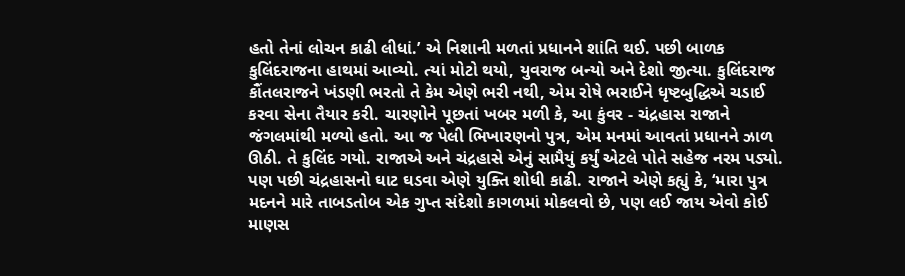હતો તેનાં લોચન કાઢી લીધાં.’ એ નિશાની મળતાં પ્રધાનને શાંતિ થઈ. પછી બાળક કુલિંદરાજના હાથમાં આવ્યો. ત્યાં મોટો થયો, યુવરાજ બન્યો અને દેશો જીત્યા. કુલિંદરાજ કૌંતલરાજને ખંડણી ભરતો તે કેમ એણે ભરી નથી, એમ રોષે ભરાઈને ધૃષ્ટબુદ્ધિએ ચડાઈ કરવા સેના તૈયાર કરી. ચારણોને પૂછતાં ખબર મળી કે, આ કુંવર - ચંદ્રહાસ રાજાને જંગલમાંથી મળ્યો હતો. આ જ પેલી ભિખારણનો પુત્ર, એમ મનમાં આવતાં પ્રધાનને ઝાળ ઊઠી. તે કુલિંદ ગયો. રાજાએ અને ચંદ્રહાસે એનું સામૈયું કર્યું એટલે પોતે સહેજ નરમ પડ્યો. પણ પછી ચંદ્રહાસનો ઘાટ ઘડવા એણે યુક્તિ શોધી કાઢી. રાજાને એણે કહ્યું કે, ‘મારા પુત્ર મદનને મારે તાબડતોબ એક ગુપ્ત સંદેશો કાગળમાં મોકલવો છે, પણ લઈ જાય એવો કોઈ માણસ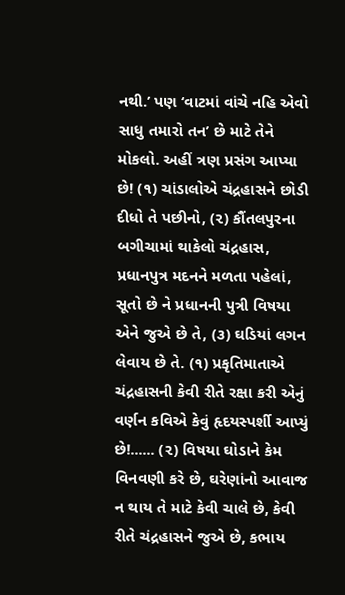નથી.’ પણ ‘વાટમાં વાંચે નહિ એવો સાધુ તમારો તન’ છે માટે તેને મોકલો. અહીં ત્રણ પ્રસંગ આપ્યા છે! (૧) ચાંડાલોએ ચંદ્રહાસને છોડી દીધો તે પછીનો, (૨) કૌંતલપુરના બગીચામાં થાકેલો ચંદ્રહાસ, પ્રધાનપુત્ર મદનને મળતા પહેલાં, સૂતો છે ને પ્રધાનની પુત્રી વિષયા એને જુએ છે તે, (૩) ઘડિયાં લગન લેવાય છે તે. (૧) પ્રકૃતિમાતાએ ચંદ્રહાસની કેવી રીતે રક્ષા કરી એનું વર્ણન કવિએ કેવું હૃદયસ્પર્શી આપ્યું છે!...... (૨) વિષયા ઘોડાને કેમ વિનવણી કરે છે, ઘરેણાંનો આવાજ ન થાય તે માટે કેવી ચાલે છે, કેવી રીતે ચંદ્રહાસને જુએ છે, કભાય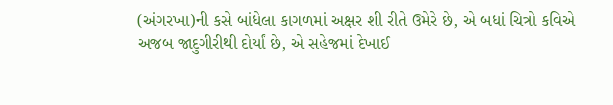(અંગરખા)ની કસે બાંધેલા કાગળમાં અક્ષર શી રીતે ઉમેરે છે, એ બધાં ચિત્રો કવિએ અજબ જાદુગીરીથી દોર્યાં છે, એ સહેજમાં દેખાઈ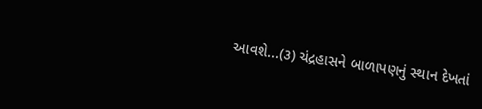આવશે...(૩) ચંદ્રહાસને બાળાપણનું સ્થાન દેખતાં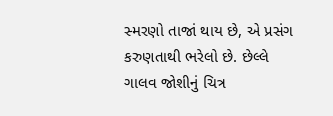સ્મરણો તાજાં થાય છે, એ પ્રસંગ કરુણતાથી ભરેલો છે. છેલ્લે ગાલવ જોશીનું ચિત્ર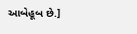આબેહૂબ છે.]